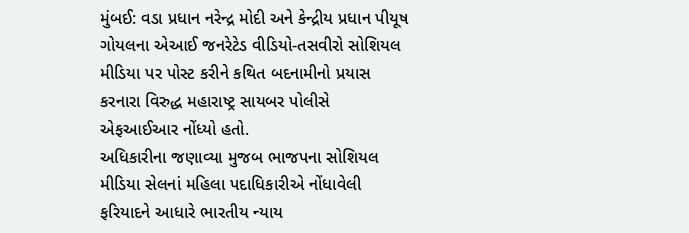મુંબઈ: વડા પ્રધાન નરેન્દ્ર મોદી અને કેન્દ્રીય પ્રધાન પીયૂષ ગોયલના એઆઈ જનરેટેડ વીડિયો-તસવીરો સોશિયલ મીડિયા પર પોસ્ટ કરીને કથિત બદનામીનો પ્રયાસ કરનારા વિરુદ્ધ મહારાષ્ટ્ર સાયબર પોલીસે એફઆઈઆર નોંધ્યો હતો.
અધિકારીના જણાવ્યા મુજબ ભાજપના સોશિયલ મીડિયા સેલનાં મહિલા પદાધિકારીએ નોંધાવેલી ફરિયાદને આધારે ભારતીય ન્યાય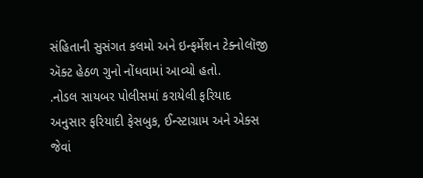સંહિતાની સુસંગત કલમો અને ઇન્ફર્મેશન ટેક્નોલૉજી ઍક્ટ હેઠળ ગુનો નોંધવામાં આવ્યો હતો.
.નોડલ સાયબર પોલીસમાં કરાયેલી ફરિયાદ અનુસાર ફરિયાદી ફેસબુક, ઈન્સ્ટાગ્રામ અને એક્સ જેવાં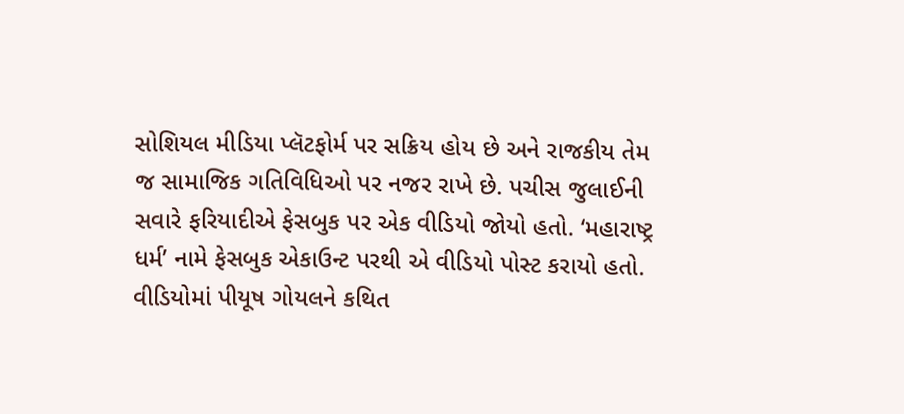સોશિયલ મીડિયા પ્લૅટફોર્મ પર સક્રિય હોય છે અને રાજકીય તેમ જ સામાજિક ગતિવિધિઓ પર નજર રાખે છે. પચીસ જુલાઈની સવારે ફરિયાદીએ ફેસબુક પર એક વીડિયો જોયો હતો. ‘મહારાષ્ટ્ર ધર્મ’ નામે ફેસબુક એકાઉન્ટ પરથી એ વીડિયો પોસ્ટ કરાયો હતો.
વીડિયોમાં પીયૂષ ગોયલને કથિત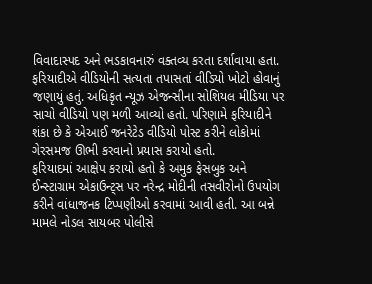વિવાદાસ્પદ અને ભડકાવનારું વક્તવ્ય કરતા દર્શાવાયા હતા. ફરિયાદીએ વીડિયોની સત્યતા તપાસતાં વીડિયો ખોટો હોવાનું જણાયું હતું. અધિકૃત ન્યૂઝ એજન્સીના સોશિયલ મીડિયા પર સાચો વીડિયો પણ મળી આવ્યો હતો. પરિણામે ફરિયાદીને શંકા છે કે એઆઈ જનરેટેડ વીડિયો પોસ્ટ કરીને લોકોમાં ગેરસમજ ઊભી કરવાનો પ્રયાસ કરાયો હતો.
ફરિયાદમાં આક્ષેપ કરાયો હતો કે અમુક ફેસબુક અને ઈન્સ્ટાગ્રામ એકાઉન્ટ્સ પર નરેન્દ્ર મોદીની તસવીરોનો ઉપયોગ કરીને વાંધાજનક ટિપ્પણીઓ કરવામાં આવી હતી. આ બન્ને મામલે નોડલ સાયબર પોલીસે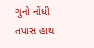ગુનો નોંધી તપાસ હાથ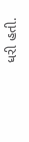ધરી હતી.